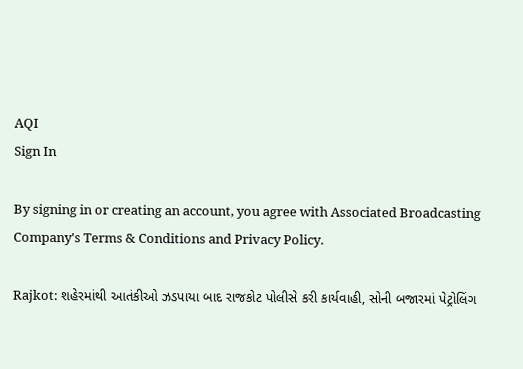AQI
Sign In

By signing in or creating an account, you agree with Associated Broadcasting Company's Terms & Conditions and Privacy Policy.

Rajkot: શહેરમાંથી આતંકીઓ ઝડપાયા બાદ રાજકોટ પોલીસે કરી કાર્યવાહી, સોની બજારમાં પેટ્રોલિંગ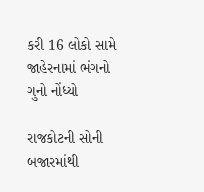કરી 16 લોકો સામે જાહેરનામાં ભંગનો ગુનો નોંધ્યો

રાજકોટની સોની બજારમાંથી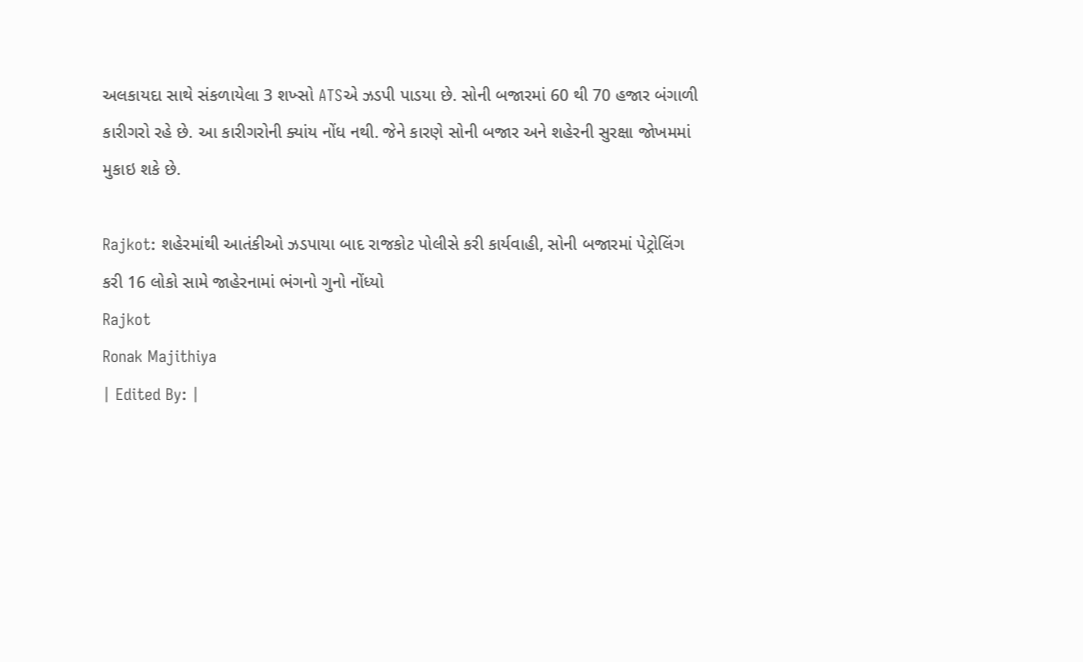અલકાયદા સાથે સંકળાયેલા 3 શખ્સો ATSએ ઝડપી પાડયા છે. સોની બજારમાં 60 થી 70 હજાર બંગાળી કારીગરો રહે છે. આ કારીગરોની ક્યાંય નોંધ નથી. જેને કારણે સોની બજાર અને શહેરની સુરક્ષા જોખમમાં મુકાઇ શકે છે.

Rajkot: શહેરમાંથી આતંકીઓ ઝડપાયા બાદ રાજકોટ પોલીસે કરી કાર્યવાહી, સોની બજારમાં પેટ્રોલિંગ કરી 16 લોકો સામે જાહેરનામાં ભંગનો ગુનો નોંધ્યો
Rajkot
Ronak Majithiya
| Edited By: |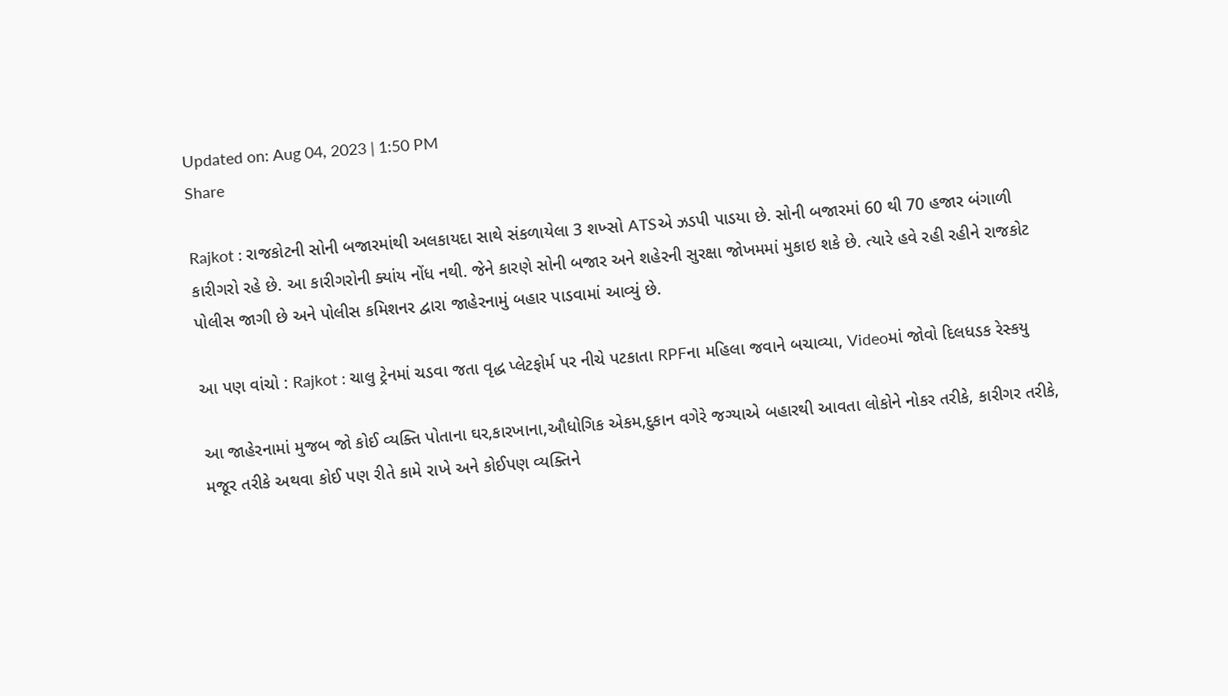Updated on: Aug 04, 2023 | 1:50 PM
Share

Rajkot : રાજકોટની સોની બજારમાંથી અલકાયદા સાથે સંકળાયેલા 3 શખ્સો ATSએ ઝડપી પાડયા છે. સોની બજારમાં 60 થી 70 હજાર બંગાળી કારીગરો રહે છે. આ કારીગરોની ક્યાંય નોંધ નથી. જેને કારણે સોની બજાર અને શહેરની સુરક્ષા જોખમમાં મુકાઇ શકે છે. ત્યારે હવે રહી રહીને રાજકોટ પોલીસ જાગી છે અને પોલીસ કમિશનર દ્વારા જાહેરનામું બહાર પાડવામાં આવ્યું છે.

આ પણ વાંચો : Rajkot : ચાલુ ટ્રેનમાં ચડવા જતા વૃદ્ધ પ્લેટફોર્મ પર નીચે પટકાતા RPFના મહિલા જવાને બચાવ્યા, Videoમાં જોવો દિલધડક રેસ્કયુ

આ જાહેરનામાં મુજબ જો કોઈ વ્યક્તિ પોતાના ઘર,કારખાના,ઔધોગિક એકમ,દુકાન વગેરે જગ્યાએ બહારથી આવતા લોકોને નોકર તરીકે, કારીગર તરીકે, મજૂર તરીકે અથવા કોઈ પણ રીતે કામે રાખે અને કોઈપણ વ્યક્તિને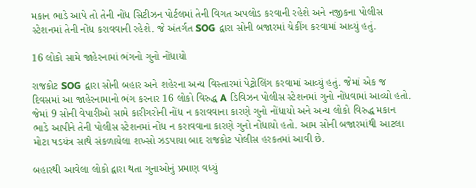મકાન ભાડે આપે તો તેની નોંધ સિટીઝન પોર્ટલમાં તેની વિગત અપલોડ કરવાની રહેશે અને નજીકના પોલીસ સ્ટેશનમાં તેની નોંધ કરાવવાની રહેશે. જે અંતર્ગત SOG દ્વારા સોની બજારમાં ચેકીંગ કરવામાં આવ્યું હતું.

16 લોકો સામે જાહેરનામાં ભંગનો ગુનો નોંધાયો

રાજકોટ SOG દ્વારા સોની બહાર અને શહેરના અન્ય વિસ્તારમાં પેટ્રોલિંગ કરવામાં આવ્યું હતું. જેમાં એક જ દિવસમાં આ જાહેરનામાનો ભંગ કરનાર 16 લોકો વિરુદ્ધ A ડિવિઝન પોલીસ સ્ટેશનમાં ગુનો નોંધવામાં આવ્યો હતો. જેમાં 9 સોની વેપારીઓ સામે કારીગરોની નોંધ ન કરાવવાના કારણે ગુનો નોંધાયો અને અન્ય લોકો વિરુદ્ધ મકાન ભાડે આપીને તેની પોલીસ સ્ટેશનમાં નોંધ ન કરાવવાના કારણે ગુનો નોંધાયો હતો. આમ સોની બજારમાંથી આટલા મોટા ષડયંત્ર સાથે સંકળાયેલા શખ્સો ઝડપાયા બાદ રાજકોટ પોલીસ હરકતમાં આવી છે.

બહારથી આવેલા લોકો દ્વારા થતા ગુનાઓનું પ્રમાણ વધ્યું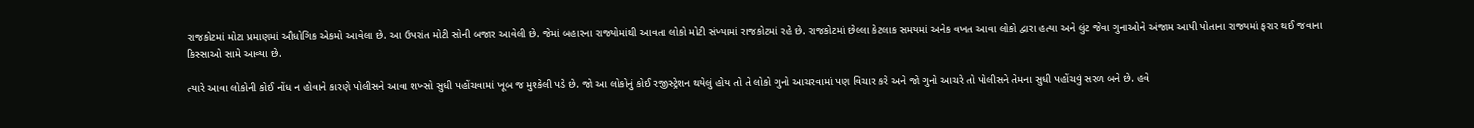રાજકોટમાં મોટા પ્રમાણમાં ઔધોગિક એકમો આવેલા છે. આ ઉપરાંત મોટી સોની બજાર આવેલી છે. જેમાં બહારના રાજ્યોમાંથી આવતા લોકો મોટી સંખ્યામાં રાજકોટમાં રહે છે. રાજકોટમાં છેલ્લા કેટલાક સમયમાં અનેક વખત આવા લોકો દ્વારા હત્યા અને લુંટ જેવા ગુનાઓને અંજામ આપી પોતાના રાજ્યમાં ફરાર થઈ જવાના કિસ્સાઓ સામે આવ્યા છે.

ત્યારે આવા લોકોની કોઈ નોંધ ન હોવાને કારણે પોલીસને આવા શખ્સો સુધી પહોંચવામાં ખૂબ જ મુશ્કેલી પડે છે. જો આ લોકોનું કોઈ રજીસ્ટ્રેશન થયેલું હોય તો તે લોકો ગુનો આચરવામાં પણ વિચાર કરે અને જો ગુનો આચરે તો પોલીસને તેમના સુધી પહોંચવું સરળ બને છે. હવે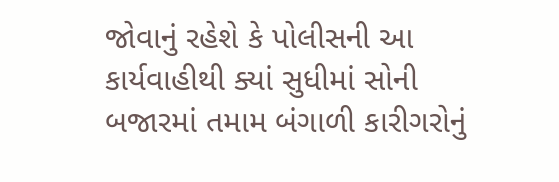જોવાનું રહેશે કે પોલીસની આ કાર્યવાહીથી ક્યાં સુધીમાં સોની બજારમાં તમામ બંગાળી કારીગરોનું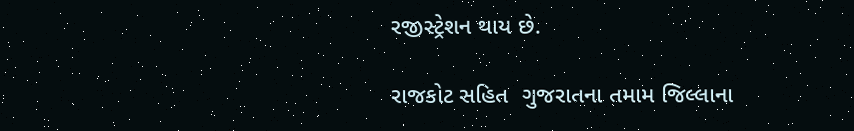રજીસ્ટ્રેશન થાય છે.

રાજકોટ સહિત  ગુજરાતના તમામ જિલ્લાના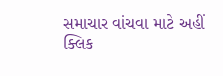સમાચાર વાંચવા માટે અહીં ક્લિક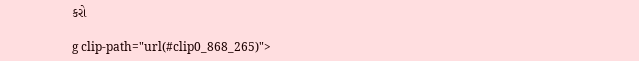કરો

g clip-path="url(#clip0_868_265)">